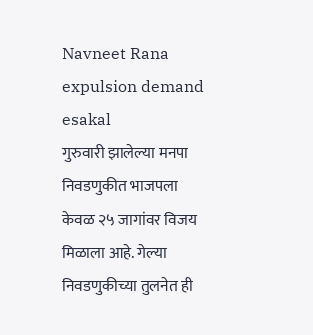Navneet Rana expulsion demand
esakal
गुरुवारी झालेल्या मनपा निवडणुकीत भाजपला केवळ २५ जागांवर विजय मिळाला आहे. गेल्या निवडणुकीच्या तुलनेत ही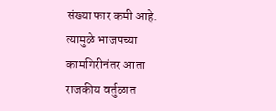संख्या फार कमी आहे. त्यामुळे भाजपच्या कामगिरीनंतर आता राजकीय वर्तुळात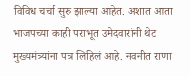विविध चर्चा सुरु झाल्या आहेत. अशात आता भाजपच्या काही पराभूत उमेदवारांनी थेट मुख्यमंत्र्यांना पत्र लिहिलं आहे. नवनीत राणा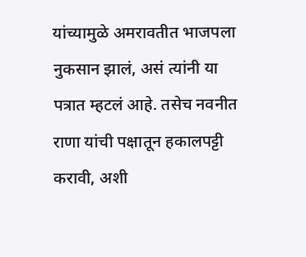यांच्यामुळे अमरावतीत भाजपला नुकसान झालं, असं त्यांनी या पत्रात म्हटलं आहे. तसेच नवनीत राणा यांची पक्षातून हकालपट्टी करावी, अशी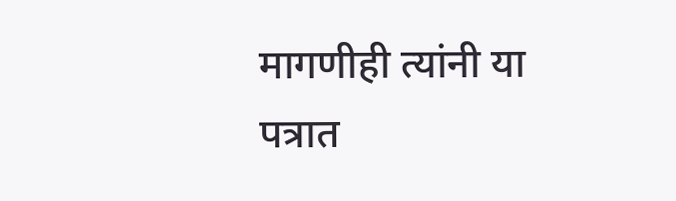मागणीही त्यांनी या पत्रात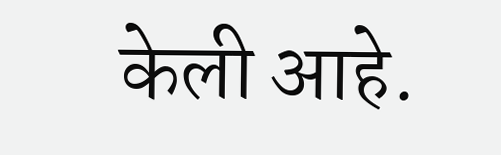केली आहे.